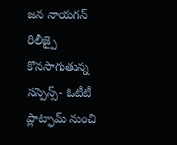జన నాయగన్ రిలీజ్పై కొనసాగుతున్న సస్పెన్స్- ఓటీటీ ప్లాట్ఫామ్ నుంచి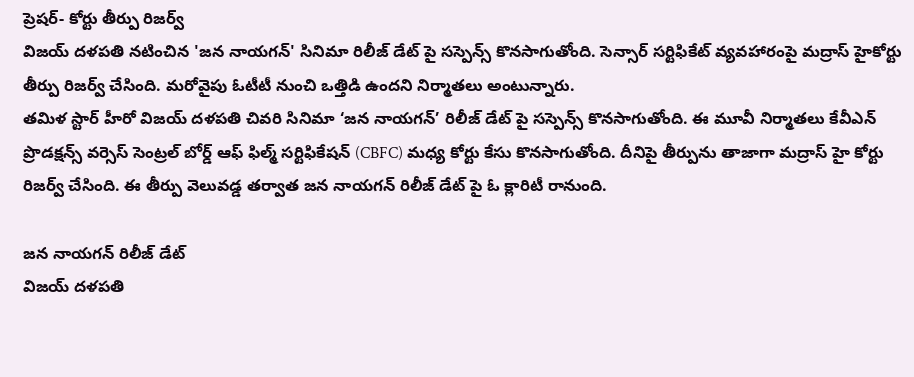ప్రెషర్- కోర్టు తీర్పు రిజర్వ్
విజయ్ దళపతి నటించిన 'జన నాయగన్' సినిమా రిలీజ్ డేట్ పై సస్పెన్స్ కొనసాగుతోంది. సెన్సార్ సర్టిఫికేట్ వ్యవహారంపై మద్రాస్ హైకోర్టు తీర్పు రిజర్వ్ చేసింది. మరోవైపు ఓటీటీ నుంచి ఒత్తిడి ఉందని నిర్మాతలు అంటున్నారు.
తమిళ స్టార్ హీరో విజయ్ దళపతి చివరి సినిమా ‘జన నాయగన్’ రిలీజ్ డేట్ పై సస్పెన్స్ కొనసాగుతోంది. ఈ మూవీ నిర్మాతలు కేవీఎన్ ప్రొడక్షన్స్ వర్సెస్ సెంట్రల్ బోర్డ్ ఆఫ్ ఫిల్మ్ సర్టిఫికేషన్ (CBFC) మధ్య కోర్టు కేసు కొనసాగుతోంది. దీనిపై తీర్పును తాజాగా మద్రాస్ హై కోర్టు రిజర్వ్ చేసింది. ఈ తీర్పు వెలువడ్డ తర్వాత జన నాయగన్ రిలీజ్ డేట్ పై ఓ క్లారిటీ రానుంది.

జన నాయగన్ రిలీజ్ డేట్
విజయ్ దళపతి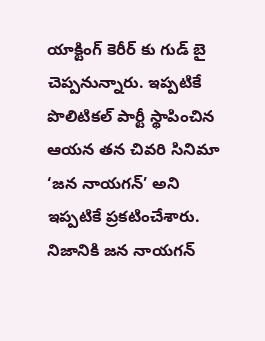యాక్టింగ్ కెరీర్ కు గుడ్ బై చెప్పనున్నారు. ఇప్పటికే పొలిటికల్ పార్టీ స్థాపించిన ఆయన తన చివరి సినిమా ‘జన నాయగన్’ అని ఇప్పటికే ప్రకటించేశారు. నిజానికి జన నాయగన్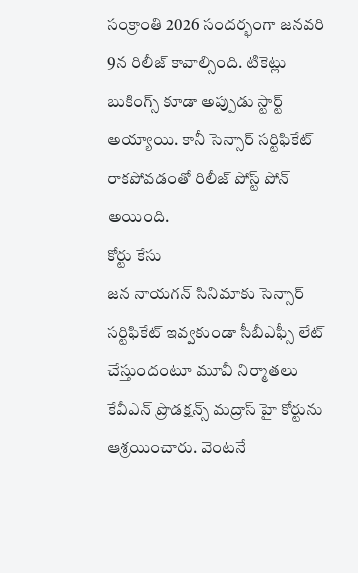సంక్రాంతి 2026 సందర్భంగా జనవరి 9న రిలీజ్ కావాల్సింది. టికెట్లు బుకింగ్స్ కూడా అప్పుడు స్టార్ట్ అయ్యాయి. కానీ సెన్సార్ సర్టిఫికేట్ రాకపోవడంతో రిలీజ్ పోస్ట్ పోన్ అయింది.
కోర్టు కేసు
జన నాయగన్ సినిమాకు సెన్సార్ సర్టిఫికేట్ ఇవ్వకుండా సీబీఎఫ్సీ లేట్ చేస్తుందంటూ మూవీ నిర్మాతలు కేవీఎన్ ప్రొడక్షన్స్ మద్రాస్ హై కోర్టును ఆశ్రయించారు. వెంటనే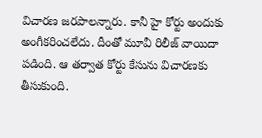విచారణ జరపాలన్నారు. కానీ హై కోర్టు అందుకు అంగీకరించలేదు. దీంతో మూవీ రిలీజ్ వాయిదా పడింది. ఆ తర్వాత కోర్టు కేసును విచారణకు తీసుకుంది.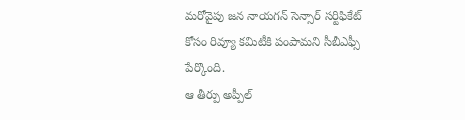మరోవైపు జన నాయగన్ సెన్సార్ సర్టిఫికేట్ కోసం రివ్యూ కమిటీకి పంపామని సీబీఎఫ్సీ పేర్కొంది.
ఆ తీర్పు అప్పీల్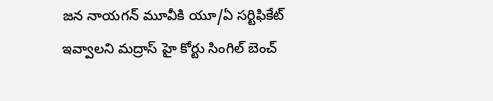జన నాయగన్ మూవీకి యూ/ఏ సర్టిఫికేట్ ఇవ్వాలని మద్రాస్ హై కోర్టు సింగిల్ బెంచ్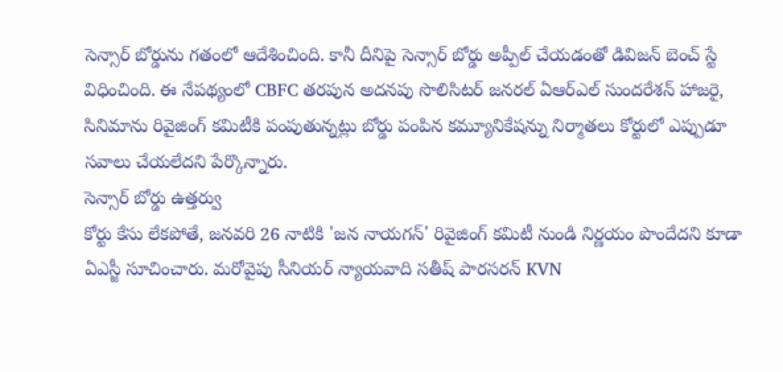సెన్సార్ బోర్డును గతంలో ఆదేశించింది. కానీ దీనిపై సెన్సార్ బోర్డు అప్పీల్ చేయడంతో డివిజన్ బెంచ్ స్టే విధించింది. ఈ నేపథ్యంలో CBFC తరపున అదనపు సొలిసిటర్ జనరల్ ఏఆర్ఎల్ సుందరేశన్ హాజరై, సినిమాను రివైజింగ్ కమిటీకి పంపుతున్నట్లు బోర్డు పంపిన కమ్యూనికేషన్ను నిర్మాతలు కోర్టులో ఎప్పుడూ సవాలు చేయలేదని పేర్కొన్నారు.
సెన్సార్ బోర్డు ఉత్తర్వు
కోర్టు కేసు లేకపోతే, జనవరి 26 నాటికి 'జన నాయగన్' రివైజింగ్ కమిటీ నుండి నిర్ణయం పొందేదని కూడా ఏఎస్జీ సూచించారు. మరోవైపు సీనియర్ న్యాయవాది సతీష్ పారసరన్ KVN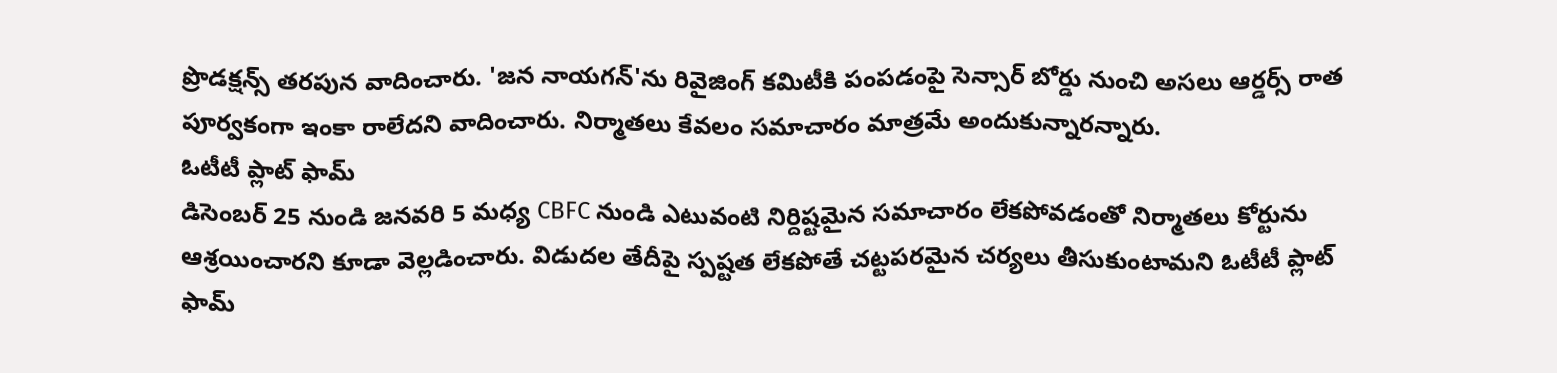ప్రొడక్షన్స్ తరపున వాదించారు. 'జన నాయగన్'ను రివైజింగ్ కమిటీకి పంపడంపై సెన్సార్ బోర్డు నుంచి అసలు ఆర్డర్స్ రాత పూర్వకంగా ఇంకా రాలేదని వాదించారు. నిర్మాతలు కేవలం సమాచారం మాత్రమే అందుకున్నారన్నారు.
ఓటీటీ ప్లాట్ ఫామ్
డిసెంబర్ 25 నుండి జనవరి 5 మధ్య CBFC నుండి ఎటువంటి నిర్దిష్టమైన సమాచారం లేకపోవడంతో నిర్మాతలు కోర్టును ఆశ్రయించారని కూడా వెల్లడించారు. విడుదల తేదీపై స్పష్టత లేకపోతే చట్టపరమైన చర్యలు తీసుకుంటామని ఓటీటీ ప్లాట్ ఫామ్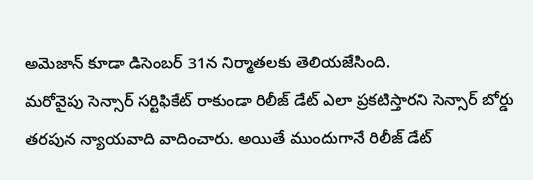అమెజాన్ కూడా డిసెంబర్ 31న నిర్మాతలకు తెలియజేసింది.
మరోవైపు సెన్సార్ సర్టిఫికేట్ రాకుండా రిలీజ్ డేట్ ఎలా ప్రకటిస్తారని సెన్సార్ బోర్డు తరపున న్యాయవాది వాదించారు. అయితే ముందుగానే రిలీజ్ డేట్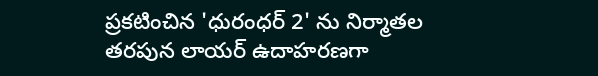ప్రకటించిన 'ధురంధర్ 2' ను నిర్మాతల తరపున లాయర్ ఉదాహరణగా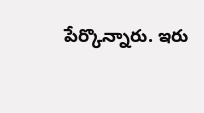పేర్కొన్నారు. ఇరు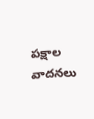పక్షాల వాదనలు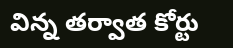విన్న తర్వాత కోర్టు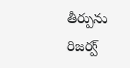తీర్పును రిజర్వ్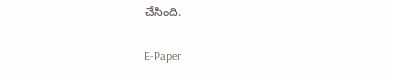చేసింది.

E-Paper